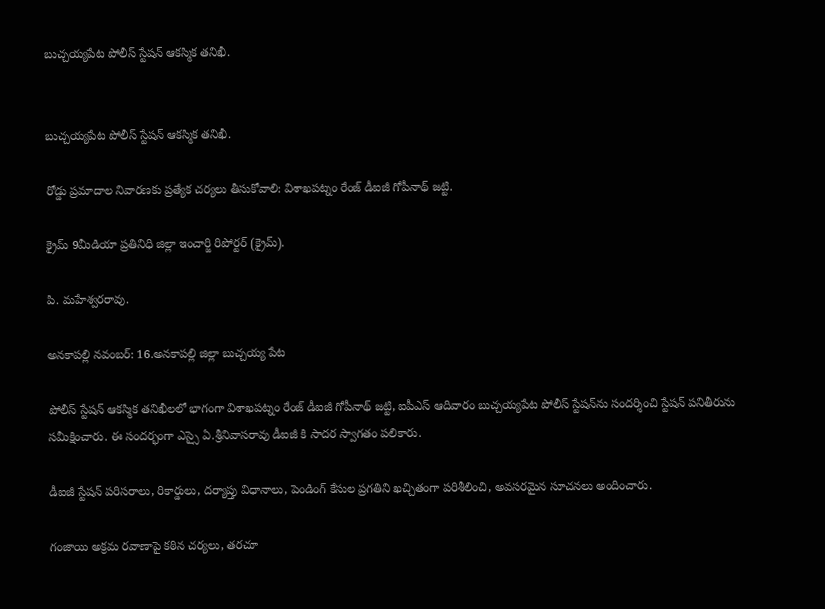బుచ్చయ్యపేట పోలీస్ స్టేషన్ ఆకస్మిక తనిఖీ.


బుచ్చయ్యపేట పోలీస్ స్టేషన్ ఆకస్మిక తనిఖీ.

రోడ్డు ప్రమాదాల నివారణకు ప్రత్యేక చర్యలు తీసుకోవాలి: విశాఖపట్నం రేంజ్ డీఐజీ గోపీనాథ్ జట్టి.

క్రైమ్ 9మీడియా ప్రతినిధి జిల్లా ఇంచార్జి రిపోర్టర్ (క్రైమ్).

పి. మహేశ్వరరావు.

అనకాపల్లి నవంబర్: 16.అనకాపల్లి జిల్లా బుచ్చయ్య పేట

పోలీస్ స్టేషన్ ఆకస్మిక తనిఖీలలో భాగంగా విశాఖపట్నం రేంజ్ డీఐజీ గోపీనాథ్ జట్టి, ఐపీఎస్ ఆదివారం బుచ్చయ్యపేట పోలీస్ స్టేషన్‌ను సందర్శించి స్టేషన్ పనితీరును సమీక్షించారు. ఈ సందర్భంగా ఎస్సై ఏ.శ్రీనివాసరావు డీఐజీ కి సాదర స్వాగతం పలికారు.

డీఐజీ స్టేషన్ పరిసరాలు, రికార్డులు, దర్యాప్తు విధానాలు, పెండింగ్ కేసుల ప్రగతిని ఖచ్చితంగా పరిశీలించి, అవసరమైన సూచనలు అందించారు.

గంజాయి అక్రమ రవాణాపై కఠిన చర్యలు, తరచూ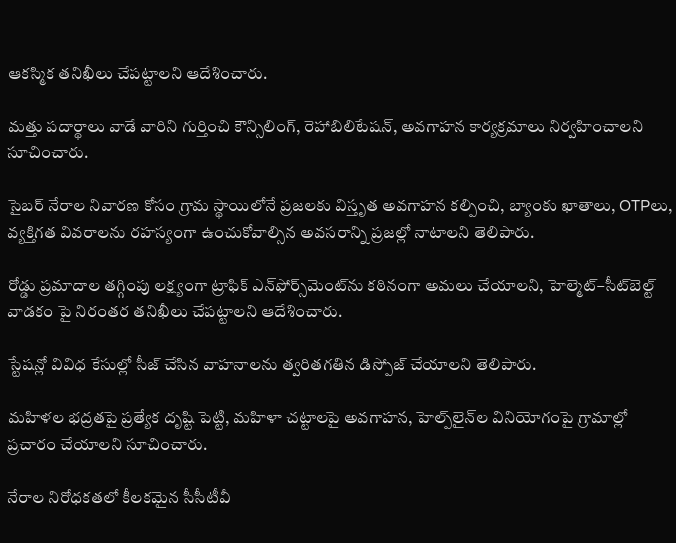ఆకస్మిక తనిఖీలు చేపట్టాలని ఆదేశించారు.

మత్తు పదార్థాలు వాడే వారిని గుర్తించి కౌన్సిలింగ్, రెహాబిలిటేషన్, అవగాహన కార్యక్రమాలు నిర్వహించాలని సూచించారు.

సైబర్ నేరాల నివారణ కోసం గ్రామ స్థాయిలోనే ప్రజలకు విస్తృత అవగాహన కల్పించి, బ్యాంకు ఖాతాలు, OTPలు, వ్యక్తిగత వివరాలను రహస్యంగా ఉంచుకోవాల్సిన అవసరాన్ని ప్రజల్లో నాటాలని తెలిపారు.

రోడ్డు ప్రమాదాల తగ్గింపు లక్ష్యంగా ట్రాఫిక్ ఎన్‌ఫోర్స్‌మెంట్‌ను కఠినంగా అమలు చేయాలని, హెల్మెట్–సీట్‌బెల్ట్ వాడకం పై నిరంతర తనిఖీలు చేపట్టాలని ఆదేశించారు.

స్టేషన్లో వివిధ కేసుల్లో సీజ్ చేసిన వాహనాలను త్వరితగతిన డిస్పోజ్ చేయాలని తెలిపారు.

మహిళల భద్రతపై ప్రత్యేక దృష్టి పెట్టి, మహిళా చట్టాలపై అవగాహన, హెల్ప్‌లైన్‌ల వినియోగంపై గ్రామాల్లో ప్రచారం చేయాలని సూచించారు.

నేరాల నిరోధకతలో కీలకమైన సీసీటీవీ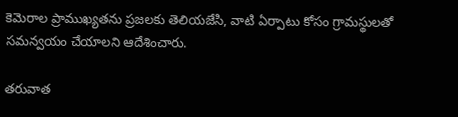కెమెరాల ప్రాముఖ్యతను ప్రజలకు తెలియజేసి, వాటి ఏర్పాటు కోసం గ్రామస్థులతో సమన్వయం చేయాలని ఆదేశించారు.

తరువాత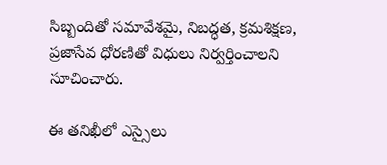సిబ్బందితో సమావేశమై, నిబద్ధత, క్రమశిక్షణ, ప్రజాసేవ ధోరణితో విధులు నిర్వర్తించాలని సూచించారు.

ఈ తనిఖీలో ఎస్సైలు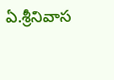ఏ.శ్రీనివాస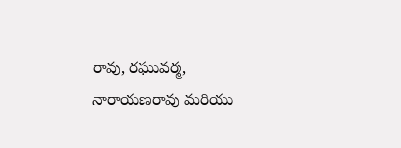రావు, రఘువర్మ, నారాయణరావు మరియు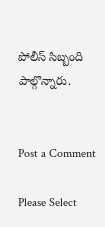పోలీస్ సిబ్బంది పాల్గొన్నారు.


Post a Comment

Please Select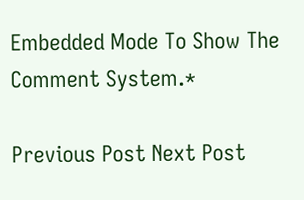Embedded Mode To Show The Comment System.*

Previous Post Next Post